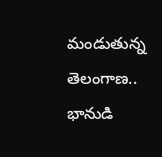మండుతున్న తెలంగాణ.. భానుడి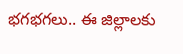భగభగలు.. ఈ జిల్లాలకు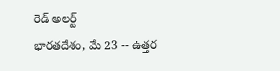రెడ్ అలర్ట్
భారతదేశం, మే 23 -- ఉత్తర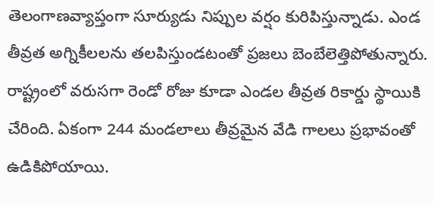తెలంగాణవ్యాప్తంగా సూర్యుడు నిప్పుల వర్షం కురిపిస్తున్నాడు. ఎండ తీవ్రత అగ్నికీలలను తలపిస్తుండటంతో ప్రజలు బెంబేలెత్తిపోతున్నారు. రాష్ట్రంలో వరుసగా రెండో రోజు కూడా ఎండల తీవ్రత రికార్డు స్థాయికి చేరింది. ఏకంగా 244 మండలాలు తీవ్రమైన వేడి గాలలు ప్రభావంతో ఉడికిపోయాయి.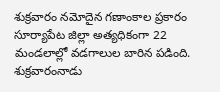శుక్రవారం నమోదైన గణాంకాల ప్రకారం సూర్యాపేట జిల్లా అత్యధికంగా 22 మండలాల్లో వడగాలుల బారిన పడింది.
శుక్రవారంనాడు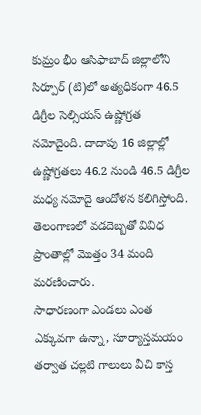కుమ్రం భీం ఆసిఫాబాద్ జిల్లాలోని సిర్పూర్ (టి)లో అత్యధికంగా 46.5 డిగ్రీల సెల్సియస్ ఉష్ణోగ్రత నమోదైంది. దాదాపు 16 జిల్లాల్లో ఉష్ణోగ్రతలు 46.2 నుండి 46.5 డిగ్రీల మధ్య నమోదై ఆందోళన కలిగిస్తోంది. తెలంగాణలో వడదెబ్బతో వివిధ ప్రాంతాల్లో మెుత్తం 34 మంది మరణించారు.
సాధారణంగా ఎండలు ఎంత ఎక్కువగా ఉన్నా, సూర్యాస్తమయం తర్వాత చల్లటి గాలులు వీచి కాస్త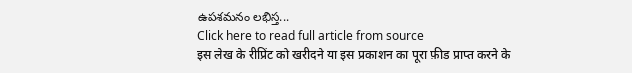ఉపశమనం లభిస్త...
Click here to read full article from source
इस लेख के रीप्रिंट को खरीदने या इस प्रकाशन का पूरा फ़ीड प्राप्त करने के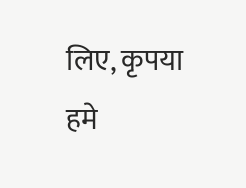लिए, कृपया
हमे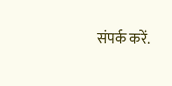संपर्क करें.